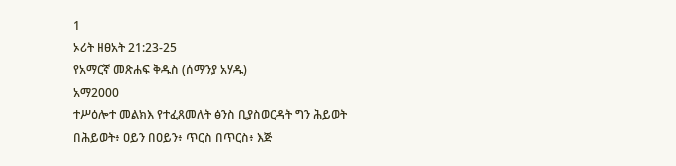1
ኦሪት ዘፀአት 21:23-25
የአማርኛ መጽሐፍ ቅዱስ (ሰማንያ አሃዱ)
አማ2000
ተሥዕሎተ መልክእ የተፈጸመለት ፅንስ ቢያስወርዳት ግን ሕይወት በሕይወት፥ ዐይን በዐይን፥ ጥርስ በጥርስ፥ እጅ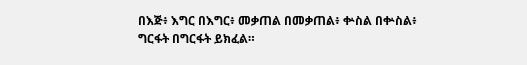በእጅ፥ እግር በእግር፥ መቃጠል በመቃጠል፥ ቍስል በቍስል፥ ግርፋት በግርፋት ይክፈል።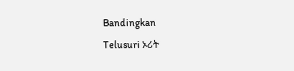Bandingkan
Telusuri ኦሪት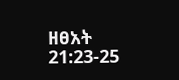ዘፀአት 21:23-25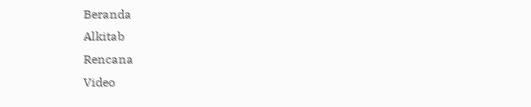Beranda
Alkitab
Rencana
Video